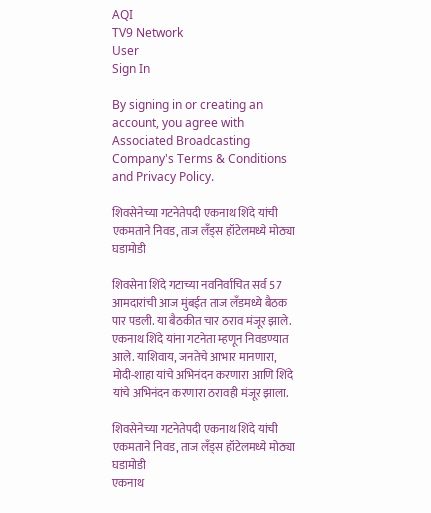AQI
TV9 Network
User
Sign In

By signing in or creating an account, you agree with Associated Broadcasting Company's Terms & Conditions and Privacy Policy.

शिवसेनेच्या गटनेतेपदी एकनाथ शिंदे यांची एकमताने निवड, ताज लँड्स हॉटेलमध्ये मोठ्या घडामोडी

शिवसेना शिंदे गटाच्या नवनिर्वाचित सर्व 57 आमदारांची आज मुंबईत ताज लँडमध्ये बैठक पार पडली. या बैठकीत चार ठराव मंजूर झाले. एकनाथ शिंदे यांना गटनेता म्हणून निवडण्यात आले. याशिवाय, जनतेचे आभार मानणारा, मोदी-शाहा यांचे अभिनंदन करणारा आणि शिंदे यांचे अभिनंदन करणारा ठरावही मंजूर झाला.

शिवसेनेच्या गटनेतेपदी एकनाथ शिंदे यांची एकमताने निवड, ताज लँड्स हॉटेलमध्ये मोठ्या घडामोडी
एकनाथ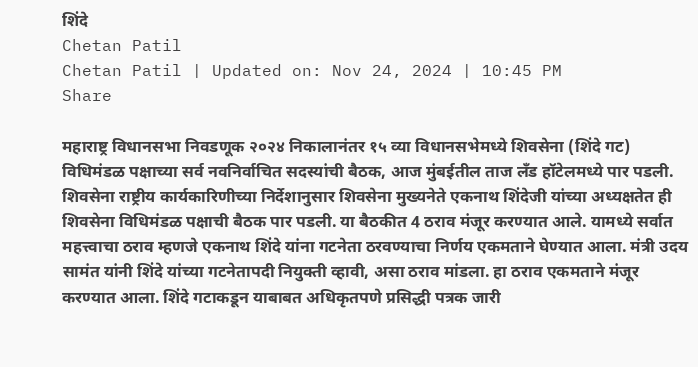शिंदे
Chetan Patil
Chetan Patil | Updated on: Nov 24, 2024 | 10:45 PM
Share

महाराष्ट्र विधानसभा निवडणूक २०२४ निकालानंतर १५ व्या विधानसभेमध्ये शिवसेना (शिंदे गट) विधिमंडळ पक्षाच्या सर्व नवनिर्वाचित सदस्यांची बैठक, आज मुंबईतील ताज लँड हॉटेलमध्ये पार पडली. शिवसेना राष्ट्रीय कार्यकारिणीच्या निर्देशानुसार शिवसेना मुख्यनेते एकनाथ शिंदेजी यांच्या अध्यक्षतेत ही शिवसेना विधिमंडळ पक्षाची बैठक पार पडली. या बैठकीत 4 ठराव मंजूर करण्यात आले. यामध्ये सर्वात महत्त्वाचा ठराव म्हणजे एकनाथ शिंदे यांना गटनेता ठरवण्याचा निर्णय एकमताने घेण्यात आला. मंत्री उदय सामंत यांनी शिंदे यांच्या गटनेतापदी नियुक्ती व्हावी, असा ठराव मांडला. हा ठराव एकमताने मंजूर करण्यात आला. शिंदे गटाकडून याबाबत अधिकृतपणे प्रसिद्धी पत्रक जारी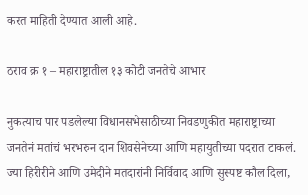करत माहिती देण्यात आली आहे.

ठराव क्र १ – महाराष्ट्रातील १३ कोटी जनतेचे आभार

नुकत्याच पार पडलेल्या विधानसभेसाठीच्या निवडणुकीत महाराष्ट्राच्या जनतेनं मतांचं भरभरुन दान शिवसेनेच्या आणि महायुतीच्या पदरात टाकलं. ज्या हिरीरीने आणि उमेदीने मतदारांनी निर्विवाद आणि सुस्पष्ट कौल दिला,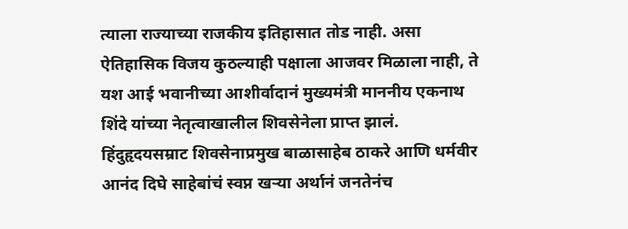त्याला राज्याच्या राजकीय इतिहासात तोड नाही. असा ऐतिहासिक विजय कुठल्याही पक्षाला आजवर मिळाला नाही, ते यश आई भवानीच्या आशीर्वादानं मुख्यमंत्री माननीय एकनाथ शिंदे यांच्या नेतृत्वाखालील शिवसेनेला प्राप्त झालं. हिंदुहृदयसम्राट शिवसेनाप्रमुख बाळासाहेब ठाकरे आणि धर्मवीर आनंद दिघे साहेबांचं स्वप्न खऱ्या अर्थानं जनतेनंच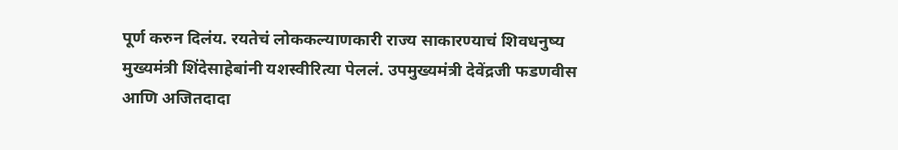पूर्ण करुन दिलंय. रयतेचं लोककल्याणकारी राज्य साकारण्याचं शिवधनुष्य मुख्यमंत्री शिंदेसाहेबांनी यशस्वीरित्या पेललं. उपमुख्यमंत्री देवेंद्रजी फडणवीस आणि अजितदादा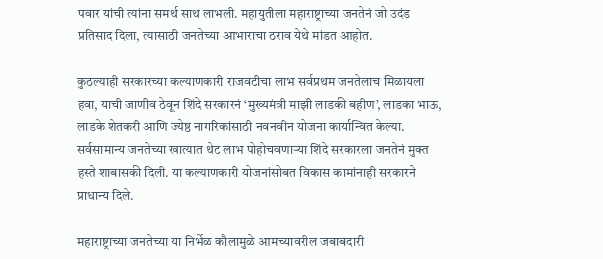पवार यांची त्यांना समर्थ साथ लाभली. महायुतीला महाराष्ट्राच्या जनतेनं जो उदंड प्रतिसाद दिला, त्यासाठी जनतेच्या आभाराचा ठराव येथे मांडत आहोत.

कुठल्याही सरकारच्या कल्याणकारी राजवटीचा लाभ सर्वप्रथम जनतेलाच मिळायला हवा, याची जाणीव ठेवून शिंदे सरकारनं ‘मुख्यमंत्री माझी लाडकी बहीण’, लाडका भाऊ, लाडके शेतकरी आणि ज्येष्ठ नागरिकांसाठी नवनवीन योजना कार्यान्वित केल्या. सर्वसामान्य जनतेच्या खात्यात थेट लाभ पोहोचवणाऱ्या शिंदे सरकारला जनतेनं मुक्त हस्ते शाबासकी दिली. या कल्याणकारी योजनांसोबत विकास कामांनाही सरकारने प्राधान्य दिले.

महाराष्ट्राच्या जनतेच्या या निर्भेळ कौलामुळे आमच्यावरील जबाबदारी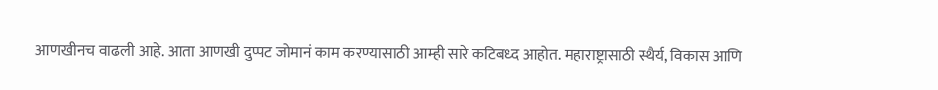आणखीनच वाढली आहे. आता आणखी दुप्पट जोमानं काम करण्यासाठी आम्ही सारे कटिबध्द आहोत. महाराष्ट्रासाठी स्थैर्य, विकास आणि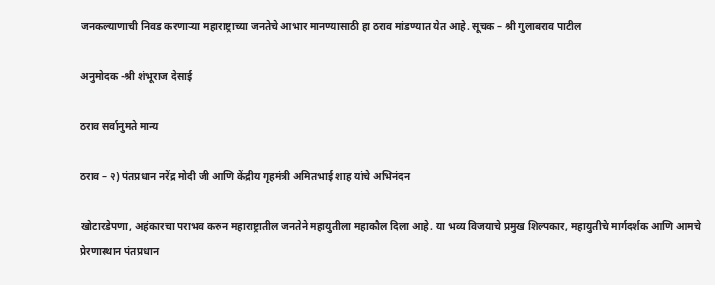जनकल्याणाची निवड करणाऱ्या महाराष्ट्राच्या जनतेचे आभार मानण्यासाठी हा ठराव मांडण्यात येत आहे. सूचक – श्री गुलाबराव पाटील

अनुमोदक -श्री शंभूराज देसाई

ठराव सर्वानुमते मान्य

ठराव – २) पंतप्रधान नरेंद्र मोदी जी आणि केंद्रीय गृहमंत्री अमितभाई शाह यांचे अभिनंदन

खोटारडेपणा, अहंकारचा पराभव करुन महाराष्ट्रातील जनतेने महायुतीला महाकौल दिला आहे. या भव्य विजयाचे प्रमुख शिल्पकार, महायुतीचे मार्गदर्शक आणि आमचे प्रेरणास्थान पंतप्रधान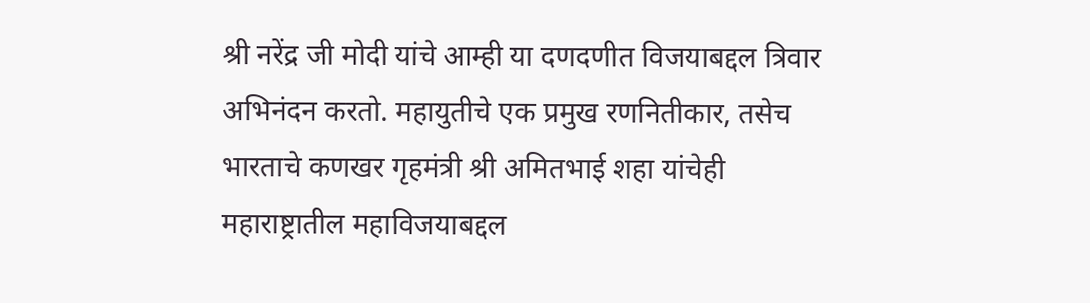श्री नरेंद्र जी मोदी यांचे आम्ही या दणदणीत विजयाबद्दल त्रिवार अभिनंदन करतो. महायुतीचे एक प्रमुख रणनितीकार, तसेच भारताचे कणखर गृहमंत्री श्री अमितभाई शहा यांचेही महाराष्ट्रातील महाविजयाबद्दल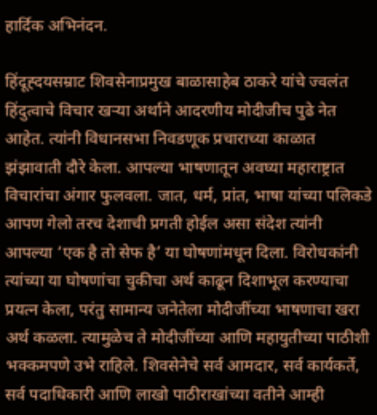हार्दिक अभिनंदन.

हिंदूह्दयसम्राट शिवसेनाप्रमुख बाळासाहेब ठाकरे यांचे ज्वलंत हिंदुत्वाचे विचार खऱ्या अर्थाने आदरणीय मोदीजीच पुढे नेत आहेत. त्यांनी विधानसभा निवडणूक प्रचाराच्या काळात झंझावाती दौरे केला. आपल्या भाषणातून अवघ्या महाराष्ट्रात विचारांचा अंगार फुलवला. जात, धर्म, प्रांत, भाषा यांच्या पलिकडे आपण गेलो तरच देशाची प्रगती होईल असा संदेश त्यांनी आपल्या ‘एक है तो सेफ है’ या घोषणांमधून दिला. विरोधकांनी त्यांच्या या घोषणांचा चुकीचा अर्थ काढून दिशाभूल करण्याचा प्रयत्न केला, परंतु सामान्य जनेतेला मोदीजींच्या भाषणाचा खरा अर्थ कळला. त्यामुळेच ते मोदीजींच्या आणि महायुतीच्या पाठीशी भक्कमपणे उभे राहिले. शिवसेनेचे सर्व आमदार, सर्व कार्यकर्ते, सर्व पदाधिकारी आणि लाखो पाठीराखांच्या वतीने आम्ही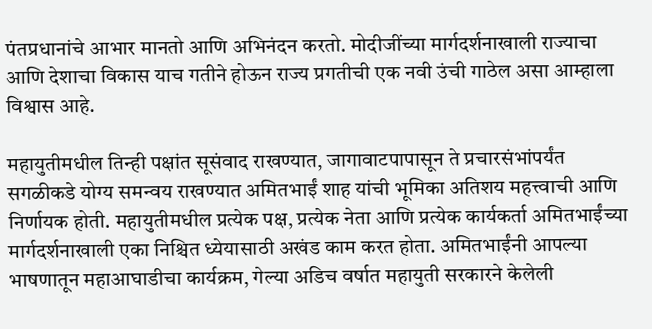पंतप्रधानांचे आभार मानतो आणि अभिनंदन करतो. मोदीजींच्या मार्गदर्शनाखाली राज्याचा आणि देशाचा विकास याच गतीने होऊन राज्य प्रगतीची एक नवी उंची गाठेल असा आम्हाला विश्वास आहे.

महायुतीमधील तिन्ही पक्षांत सूसंवाद राखण्यात, जागावाटपापासून ते प्रचारसंभांपर्यंत सगळीकडे योग्य समन्वय राखण्यात अमितभाईं शाह यांची भूमिका अतिशय महत्त्वाची आणि निर्णायक होती. महायुतीमधील प्रत्येक पक्ष, प्रत्येक नेता आणि प्रत्येक कार्यकर्ता अमितभाईंच्या मार्गदर्शनाखाली एका निश्चित ध्येयासाठी अखंड काम करत होता. अमितभाईंनी आपल्या भाषणातून महाआघाडीचा कार्यक्रम, गेल्या अडिच वर्षात महायुती सरकारने केलेली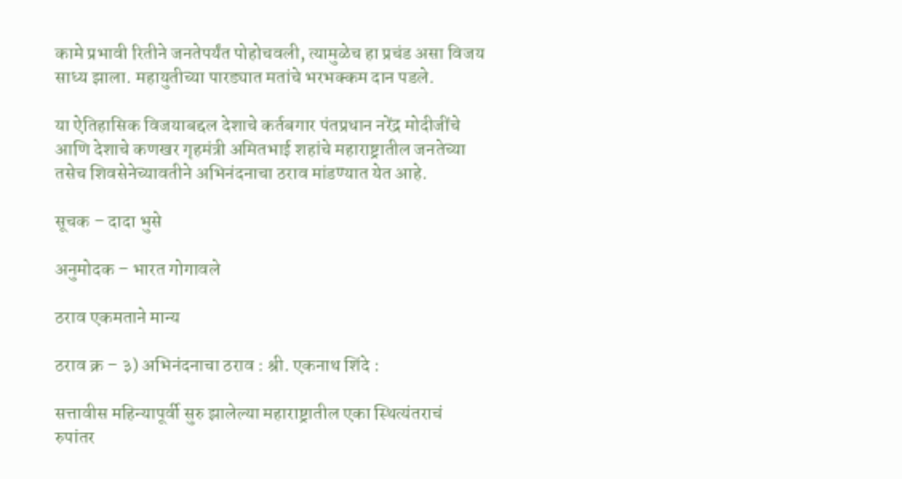कामे प्रभावी रितीने जनतेपर्यंत पोहोचवली, त्यामुळेच हा प्रचंड असा विजय साध्य झाला. महायुतीच्या पारड्यात मतांचे भरभक्कम दान पडले.

या ऐतिहासिक विजयाबद्दल देशाचे कर्तबगार पंतप्रधान नरेंद्र मोदीजींचे आणि देशाचे कणखर गृहमंत्री अमितभाई शहांचे महाराष्ट्रातील जनतेच्या तसेच शिवसेनेच्यावतीने अभिनंदनाचा ठराव मांडण्यात येत आहे.

सूचक – दादा भुसे

अनुमोदक – भारत गोगावले

ठराव एकमताने मान्य

ठराव क्र – ३) अभिनंदनाचा ठराव : श्री. एकनाथ शिंदे :

सत्तावीस महिन्यापूर्वी सुरु झालेल्या महाराष्ट्रातील एका स्थित्यंतराचं रुपांतर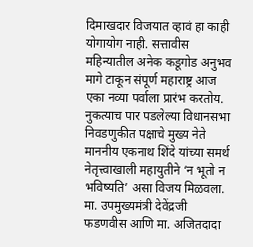दिमाखदार विजयात व्हावं हा काही योगायोग नाही. सत्तावीस महिन्यातील अनेक कडूगोड अनुभव मागे टाकून संपूर्ण महाराष्ट्र आज एका नव्या पर्वाला प्रारंभ करतोय. नुकत्याच पार पडलेल्या विधानसभा निवडणुकीत पक्षाचे मुख्य नेते माननीय एकनाथ शिंदे यांच्या समर्थ नेतृत्त्वाखाली महायुतीने ‘न भूतो न भविष्यति’ असा विजय मिळवला. मा. उपमुख्यमंत्री देवेंद्रजी फडणवीस आणि मा. अजितदादा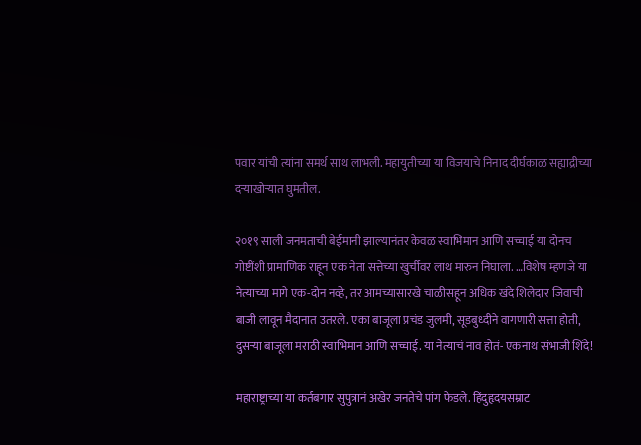पवार यांची त्यांना समर्थ साथ लाभली. महायुतीच्या या विजयाचे निनाद दीर्घकाळ सह्याद्रीच्या दऱ्याखोऱ्यात घुमतील.

२०१९ साली जनमताची बेईमानी झाल्यानंतर केवळ स्वाभिमान आणि सच्चाई या दोनच गोष्टींशी प्रामाणिक राहून एक नेता सत्तेच्या खुर्चीवर लाथ मारुन निघाला. …विशेष म्हणजे या नेत्याच्या मागे एक-दोन नव्हे, तर आमच्यासारखे चाळीसहून अधिक खंदे शिलेदार जिवाची बाजी लावून मैदानात उतरले. एका बाजूला प्रचंड जुलमी, सूडबुध्दीने वागणारी सत्ता होती, दुसऱ्या बाजूला मराठी स्वाभिमान आणि सच्चाई. या नेत्याचं नाव होतं- एकनाथ संभाजी शिंदे!

महाराष्ट्राच्या या कर्तबगार सुपुत्रानं अखेर जनतेचे पांग फेडले. हिंदुहृदयसम्राट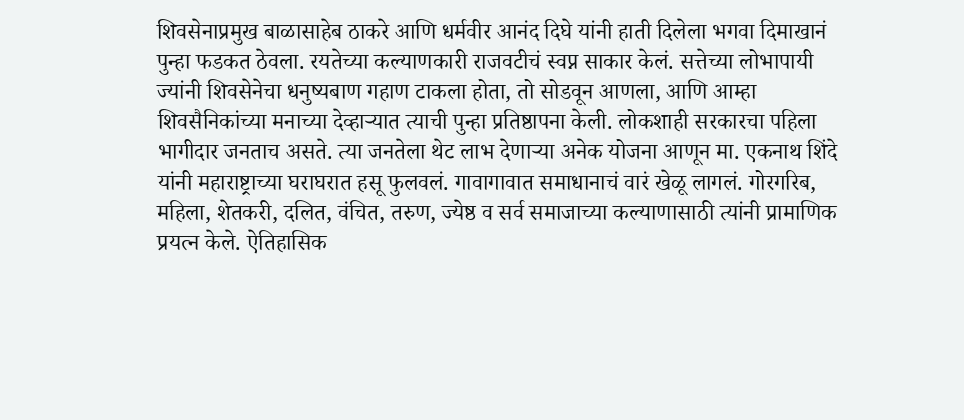शिवसेनाप्रमुख बाळासाहेब ठाकरे आणि धर्मवीर आनंद दिघे यांनी हाती दिलेला भगवा दिमाखानं पुन्हा फडकत ठेवला. रयतेच्या कल्याणकारी राजवटीचं स्वप्न साकार केलं. सत्तेच्या लोभापायी ज्यांनी शिवसेनेचा धनुष्यबाण गहाण टाकला होता, तो सोडवून आणला, आणि आम्हा शिवसैनिकांच्या मनाच्या देव्हाऱ्यात त्याची पुन्हा प्रतिष्ठापना केली. लोकशाही सरकारचा पहिला भागीदार जनताच असते. त्या जनतेला थेट लाभ देणाऱ्या अनेक योजना आणून मा. एकनाथ शिंदे यांनी महाराष्ट्राच्या घराघरात हसू फुलवलं. गावागावात समाधानाचं वारं खेळू लागलं. गोरगरिब, महिला, शेतकरी, दलित, वंचित, तरुण, ज्येष्ठ व सर्व समाजाच्या कल्याणासाठी त्यांनी प्रामाणिक प्रयत्न केले. ऐतिहासिक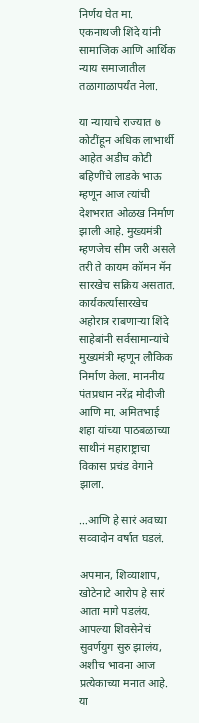निर्णय घेत मा. एकनाथजी शिंदे यांनी सामाजिक आणि आर्थिक न्याय समाजातील तळागाळापर्यंत नेला.

या न्यायाचे राज्यात ७ कोटींहून अधिक लाभार्थी आहेत अडीच कोटी बहिणींचे लाडके भाऊ म्हणून आज त्यांची देशभरात ओळख निर्माण झाली आहे. मुख्यमंत्री म्हणजेच सीम जरी असले तरी ते कायम कॉमन मॅन सारखेच सक्रिय असतात. कार्यकर्त्यासारखेच अहोरात्र राबणाऱ्या शिंदे साहेबांनी सर्वसामान्यांचे मुख्यमंत्री म्हणून लौकिक निर्माण केला. माननीय पंतप्रधान नरेंद्र मोदीजी आणि मा. अमितभाई शहा यांच्या पाठबळाच्या साथीनं महाराष्ट्राचा विकास प्रचंड वेगाने झाला.

…आणि हे सारं अवघ्या सव्वादोन वर्षात घडलं.

अपमान, शिव्याशाप, खोटेनाटे आरोप हे सारं आता मागे पडलंय. आपल्या शिवसेनेचं सुवर्णयुग सुरु झालंय, अशीच भावना आज प्रत्येकाच्या मनात आहे. या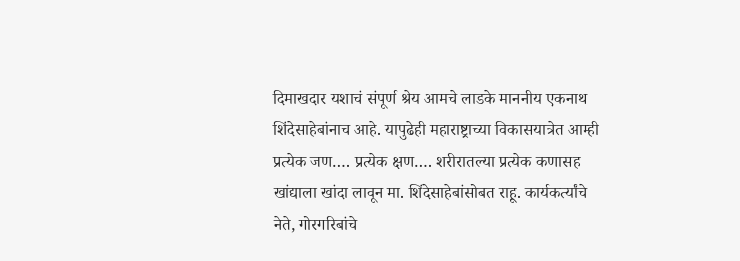दिमाखदार यशाचं संपूर्ण श्रेय आमचे लाडके माननीय एकनाथ शिंदेसाहेबांनाच आहे. यापुढेही महाराष्ट्राच्या विकासयात्रेत आम्ही प्रत्येक जण…. प्रत्येक क्षण…. शरीरातल्या प्रत्येक कणासह खांद्याला खांदा लावून मा. शिंदेसाहेबांसोबत राहू. कार्यकर्त्यांचे नेते, गोरगरिबांचे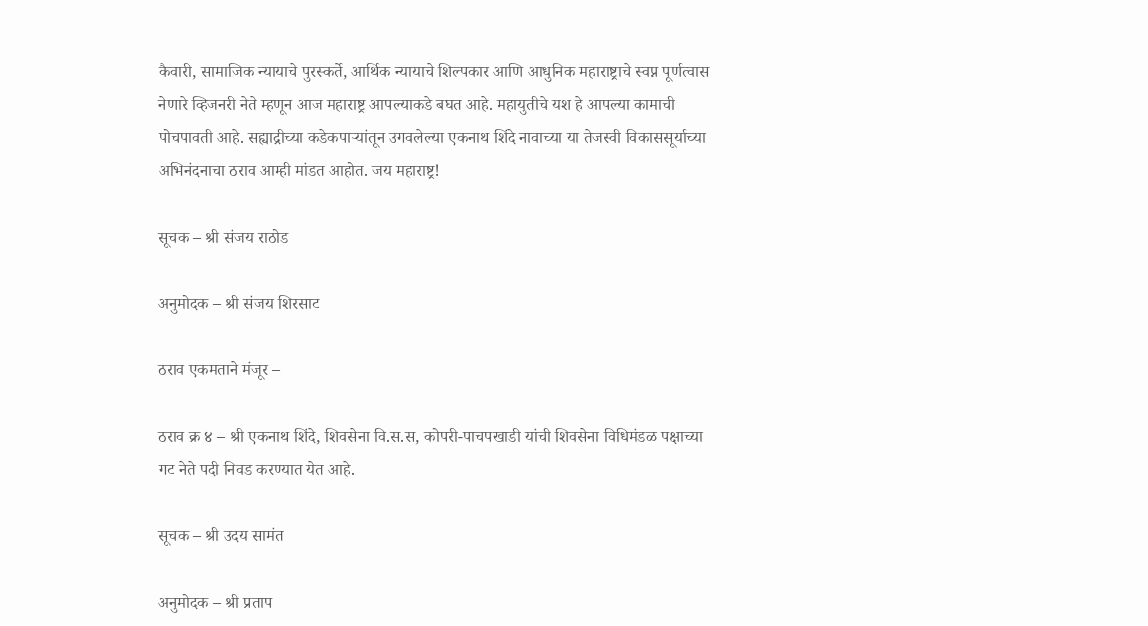कैवारी, सामाजिक न्यायाचे पुरस्कर्ते, आर्थिक न्यायाचे शिल्पकार आणि आधुनिक महाराष्ट्राचे स्वप्न पूर्णत्वास नेणारे व्हिजनरी नेते म्हणून आज महाराष्ट्र आपल्याकडे बघत आहे. महायुतीचे यश हे आपल्या कामाची पोचपावती आहे. सह्याद्रीच्या कडेकपाऱ्यांतून उगवलेल्या एकनाथ शिंदे नावाच्या या तेजस्वी विकाससूर्याच्या अभिनंदनाचा ठराव आम्ही मांडत आहोत. जय महाराष्ट्र!

सूचक – श्री संजय राठोड

अनुमोदक – श्री संजय शिरसाट

ठराव एकमताने मंजूर –

ठराव क्र ४ – श्री एकनाथ शिंदे, शिवसेना वि.स.स, कोपरी-पाचपखाडी यांची शिवसेना विधिमंडळ पक्षाच्या गट नेते पदी निवड करण्यात येत आहे.

सूचक – श्री उदय सामंत

अनुमोदक – श्री प्रताप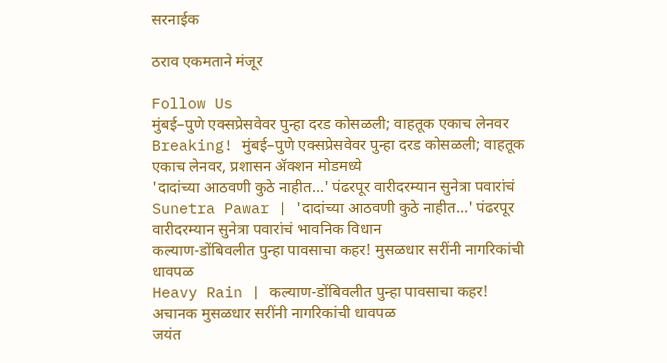सरनाईक

ठराव एकमताने मंजूर

Follow Us
मुंबई–पुणे एक्सप्रेसवेवर पुन्हा दरड कोसळली; वाहतूक एकाच लेनवर
Breaking! मुंबई–पुणे एक्सप्रेसवेवर पुन्हा दरड कोसळली; वाहतूक एकाच लेनवर, प्रशासन ॲक्शन मोडमध्ये
'दादांच्या आठवणी कुठे नाहीत...' पंढरपूर वारीदरम्यान सुनेत्रा पवारांचं
Sunetra Pawar | 'दादांच्या आठवणी कुठे नाहीत...' पंढरपूर वारीदरम्यान सुनेत्रा पवारांचं भावनिक विधान
कल्याण-डोंबिवलीत पुन्हा पावसाचा कहर! मुसळधार सरींनी नागरिकांची धावपळ
Heavy Rain | कल्याण-डोंबिवलीत पुन्हा पावसाचा कहर! अचानक मुसळधार सरींनी नागरिकांची धावपळ
जयंत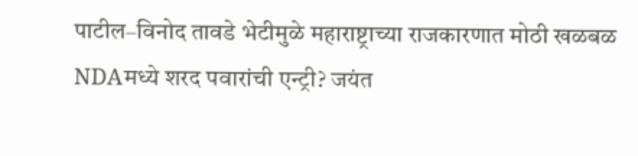पाटील–विनोद तावडे भेटीमुळे महाराष्ट्राच्या राजकारणात मोठी खळबळ
NDAमध्ये शरद पवारांची एन्ट्री? जयंत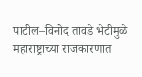पाटील–विनोद तावडे भेटीमुळे महाराष्ट्राच्या राजकारणात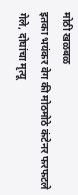मोठी खळबळ
इतका भयंकर वेग की मोठमोठे कंटेनर फरफटले गेले, दोघांचा मृत्यू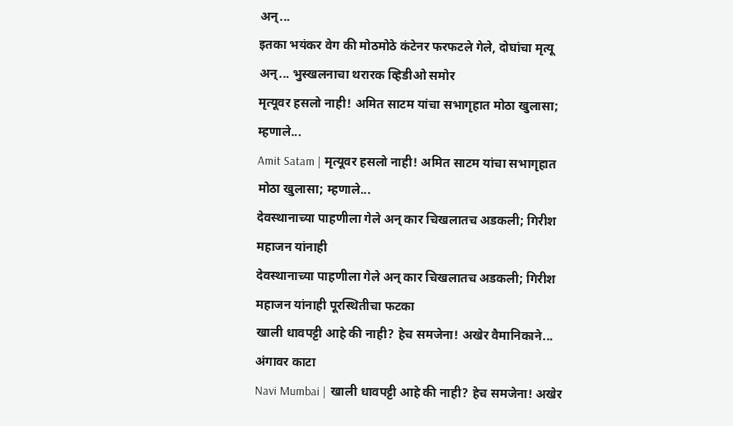अन्...
इतका भयंकर वेग की मोठमोठे कंटेनर फरफटले गेले, दोघांचा मृत्यू अन्... भुस्खलनाचा थरारक व्हिडीओ समोर
मृत्यूवर हसलो नाही! अमित साटम यांचा सभागृहात मोठा खुलासा; म्हणाले...
Amit Satam | मृत्यूवर हसलो नाही! अमित साटम यांचा सभागृहात मोठा खुलासा; म्हणाले...
देवस्थानाच्या पाहणीला गेले अन् कार चिखलातच अडकली; गिरीश महाजन यांनाही
देवस्थानाच्या पाहणीला गेले अन् कार चिखलातच अडकली; गिरीश महाजन यांनाही पूरस्थितीचा फटका
खाली धावपट्टी आहे की नाही? हेच समजेना! अखेर वैमानिकाने... अंगावर काटा
Navi Mumbai | खाली धावपट्टी आहे की नाही? हेच समजेना! अखेर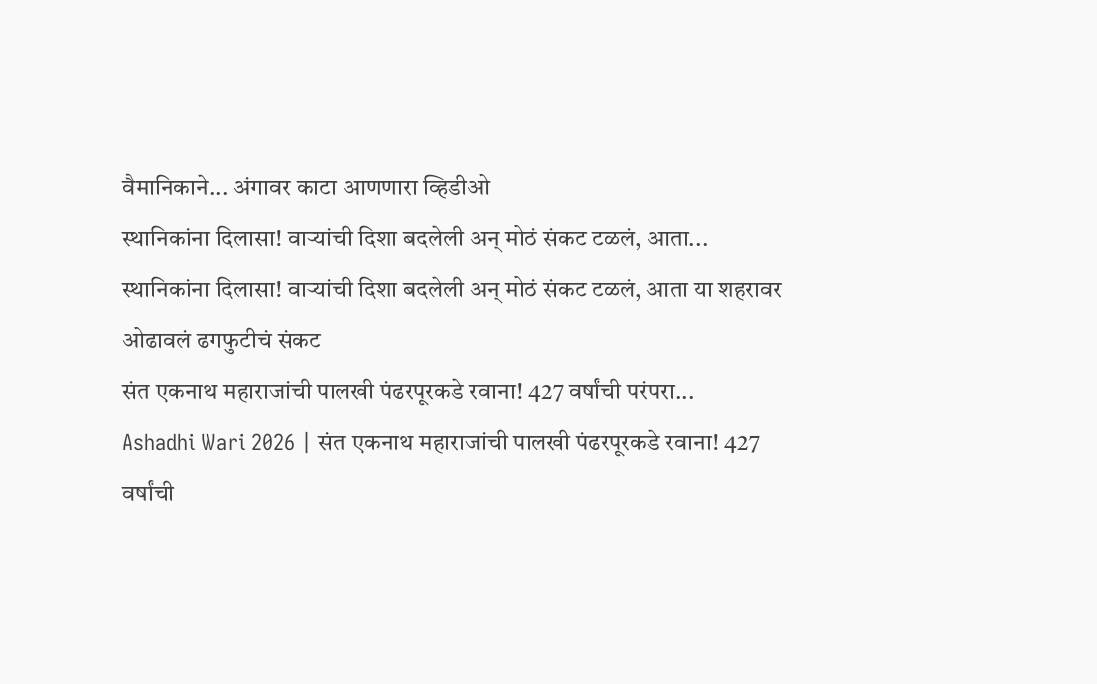वैमानिकाने... अंगावर काटा आणणारा व्हिडीओ
स्थानिकांना दिलासा! वाऱ्यांची दिशा बदलेली अन् मोठं संकट टळलं, आता...
स्थानिकांना दिलासा! वाऱ्यांची दिशा बदलेली अन् मोठं संकट टळलं, आता या शहरावर ओढावलं ढगफुटीचं संकट
संत एकनाथ महाराजांची पालखी पंढरपूरकडे रवाना! 427 वर्षांची परंपरा...
Ashadhi Wari 2026 | संत एकनाथ महाराजांची पालखी पंढरपूरकडे रवाना! 427 वर्षांची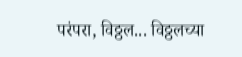परंपरा, विठ्ठल... विठ्ठलच्या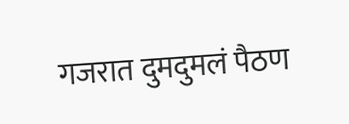गजरात दुमदुमलं पैठण